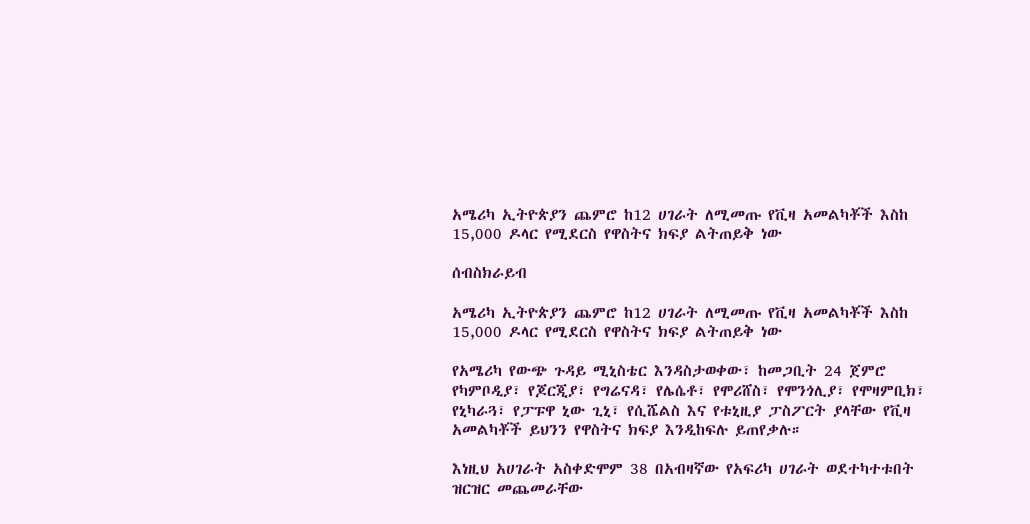አሜሪካ ኢትዮጵያን ጨምሮ ከ12 ሀገራት ለሚመጡ የቪዛ አመልካቾች እስከ 15,000 ዶላር የሚደርስ የዋስትና ክፍያ ልትጠይቅ ነው

ሰብስክራይብ

አሜሪካ ኢትዮጵያን ጨምሮ ከ12 ሀገራት ለሚመጡ የቪዛ አመልካቾች እስከ 15,000 ዶላር የሚደርስ የዋስትና ክፍያ ልትጠይቅ ነው

የአሜሪካ የውጭ ጉዳይ ሚኒስቴር እንዳስታወቀው፣ ከመጋቢት 24 ጀምሮ የካምቦዲያ፣ የጆርጂያ፣ የግሬናዳ፣ የሌሴቶ፣ የሞሪሸስ፣ የሞንጎሊያ፣ የሞዛምቢክ፣ የኒካራጓ፣ የፓፑዋ ኒው ጊኒ፣ የሲሼልስ እና የቱኒዚያ ፓስፖርት ያላቸው የቪዛ አመልካቾች ይህንን የዋስትና ክፍያ እንዲከፍሉ ይጠየቃሉ።

እነዚህ አሀገራት አስቀድሞም 38 በአብዛኛው የአፍሪካ ሀገራት ወደተካተቱበት ዝርዝር መጨመራቸው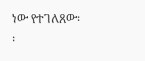ነው የተገለጸው፡፡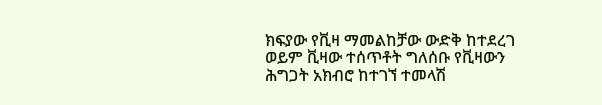ክፍያው የቪዛ ማመልከቻው ውድቅ ከተደረገ ወይም ቪዛው ተሰጥቶት ግለሰቡ የቪዛውን ሕግጋት አክብሮ ከተገኘ ተመላሽ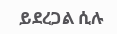ይደረጋል ሲሉ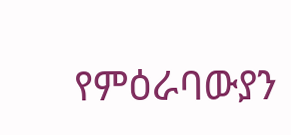የምዕራባውያን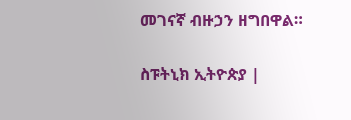መገናኛ ብዙኃን ዘግበዋል።

ስፑትኒክ ኢትዮጵያ |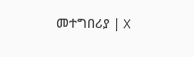መተግበሪያ | X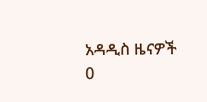አዳዲስ ዜናዎች
0